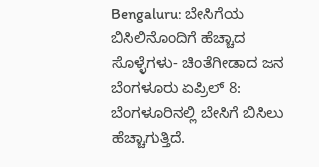Bengaluru: ಬೇಸಿಗೆಯ ಬಿಸಿಲಿನೊಂದಿಗೆ ಹೆಚ್ಚಾದ ಸೊಳ್ಳೆಗಳು- ಚಿಂತೆಗೀಡಾದ ಜನ
ಬೆಂಗಳೂರು ಏಪ್ರಿಲ್ 8: ಬೆಂಗಳೂರಿನಲ್ಲಿ ಬೇಸಿಗೆ ಬಿಸಿಲು ಹೆಚ್ಚಾಗುತ್ತಿದೆ.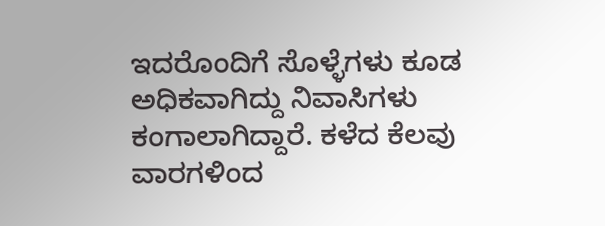ಇದರೊಂದಿಗೆ ಸೊಳ್ಳೆಗಳು ಕೂಡ ಅಧಿಕವಾಗಿದ್ದು ನಿವಾಸಿಗಳು ಕಂಗಾಲಾಗಿದ್ದಾರೆ. ಕಳೆದ ಕೆಲವು ವಾರಗಳಿಂದ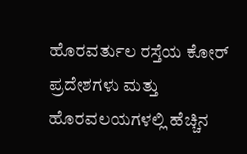ಹೊರವರ್ತುಲ ರಸ್ತೆಯ ಕೋರ್ ಪ್ರದೇಶಗಳು ಮತ್ತು ಹೊರವಲಯಗಳಲ್ಲಿ ಹೆಚ್ಚಿನ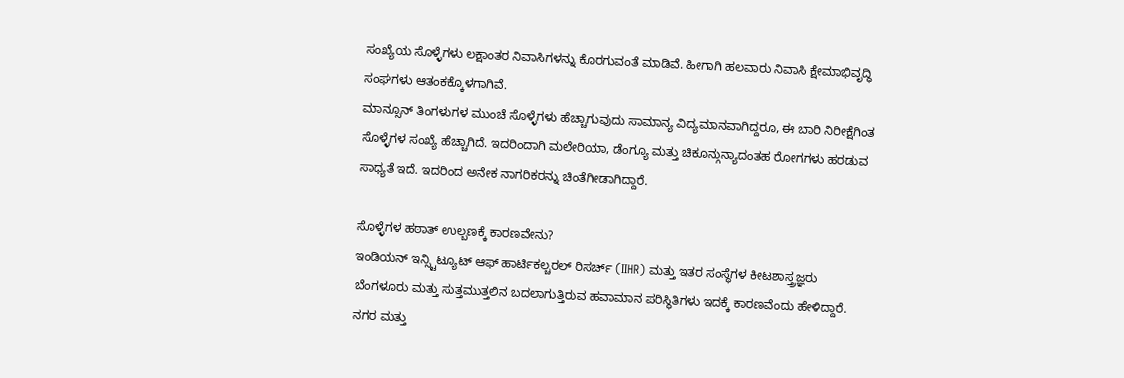ಸಂಖ್ಯೆಯ ಸೊಳ್ಳೆಗಳು ಲಕ್ಷಾಂತರ ನಿವಾಸಿಗಳನ್ನು ಕೊರಗುವಂತೆ ಮಾಡಿವೆ. ಹೀಗಾಗಿ ಹಲವಾರು ನಿವಾಸಿ ಕ್ಷೇಮಾಭಿವೃದ್ಧಿ ಸಂಘಗಳು ಆತಂಕಕ್ಕೊಳಗಾಗಿವೆ.
ಮಾನ್ಸೂನ್ ತಿಂಗಳುಗಳ ಮುಂಚೆ ಸೊಳ್ಳೆಗಳು ಹೆಚ್ಚಾಗುವುದು ಸಾಮಾನ್ಯ ವಿದ್ಯಮಾನವಾಗಿದ್ದರೂ, ಈ ಬಾರಿ ನಿರೀಕ್ಷೆಗಿಂತ ಸೊಳ್ಳೆಗಳ ಸಂಖ್ಯೆ ಹೆಚ್ಚಾಗಿದೆ. ಇದರಿಂದಾಗಿ ಮಲೇರಿಯಾ, ಡೆಂಗ್ಯೂ ಮತ್ತು ಚಿಕೂನ್ಗುನ್ಯಾದಂತಹ ರೋಗಗಳು ಹರಡುವ ಸಾಧ್ಯತೆ ಇದೆ. ಇದರಿಂದ ಅನೇಕ ನಾಗರಿಕರನ್ನು ಚಿಂತೆಗೀಡಾಗಿದ್ದಾರೆ.

ಸೊಳ್ಳೆಗಳ ಹಠಾತ್ ಉಲ್ಬಣಕ್ಕೆ ಕಾರಣವೇನು?
ಇಂಡಿಯನ್ ಇನ್ಸ್ಟಿಟ್ಯೂಟ್ ಆಫ್ ಹಾರ್ಟಿಕಲ್ಚರಲ್ ರಿಸರ್ಚ್ (IIHR) ಮತ್ತು ಇತರ ಸಂಸ್ಥೆಗಳ ಕೀಟಶಾಸ್ತ್ರಜ್ಞರು ಬೆಂಗಳೂರು ಮತ್ತು ಸುತ್ತಮುತ್ತಲಿನ ಬದಲಾಗುತ್ತಿರುವ ಹವಾಮಾನ ಪರಿಸ್ಥಿತಿಗಳು ಇದಕ್ಕೆ ಕಾರಣವೆಂದು ಹೇಳಿದ್ದಾರೆ.
ನಗರ ಮತ್ತು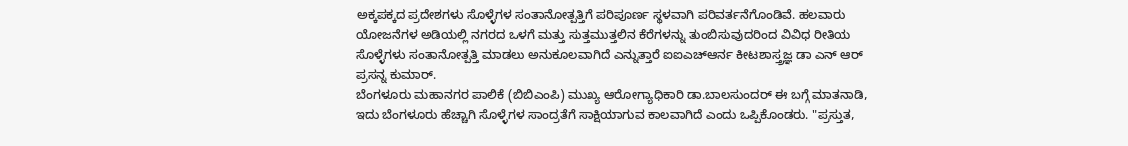ಅಕ್ಕಪಕ್ಕದ ಪ್ರದೇಶಗಳು ಸೊಳ್ಳೆಗಳ ಸಂತಾನೋತ್ಪತ್ತಿಗೆ ಪರಿಪೂರ್ಣ ಸ್ಥಳವಾಗಿ ಪರಿವರ್ತನೆಗೊಂಡಿವೆ. ಹಲವಾರು ಯೋಜನೆಗಳ ಅಡಿಯಲ್ಲಿ ನಗರದ ಒಳಗೆ ಮತ್ತು ಸುತ್ತಮುತ್ತಲಿನ ಕೆರೆಗಳನ್ನು ತುಂಬಿಸುವುದರಿಂದ ವಿವಿಧ ರೀತಿಯ ಸೊಳ್ಳೆಗಳು ಸಂತಾನೋತ್ಪತ್ತಿ ಮಾಡಲು ಅನುಕೂಲವಾಗಿದೆ ಎನ್ನುತ್ತಾರೆ ಐಐಎಚ್ಆರ್ನ ಕೀಟಶಾಸ್ತ್ರಜ್ಞ ಡಾ ಎನ್ ಆರ್ ಪ್ರಸನ್ನ ಕುಮಾರ್.
ಬೆಂಗಳೂರು ಮಹಾನಗರ ಪಾಲಿಕೆ (ಬಿಬಿಎಂಪಿ) ಮುಖ್ಯ ಆರೋಗ್ಯಾಧಿಕಾರಿ ಡಾ.ಬಾಲಸುಂದರ್ ಈ ಬಗ್ಗೆ ಮಾತನಾಡಿ, ಇದು ಬೆಂಗಳೂರು ಹೆಚ್ಚಾಗಿ ಸೊಳ್ಳೆಗಳ ಸಾಂದ್ರತೆಗೆ ಸಾಕ್ಷಿಯಾಗುವ ಕಾಲವಾಗಿದೆ ಎಂದು ಒಪ್ಪಿಕೊಂಡರು. "ಪ್ರಸ್ತುತ,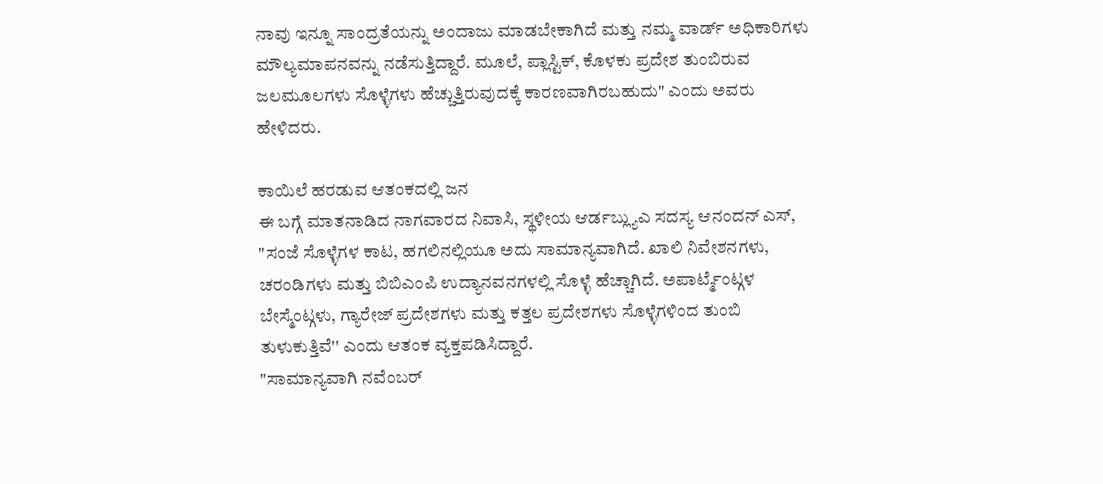ನಾವು ಇನ್ನೂ ಸಾಂದ್ರತೆಯನ್ನು ಅಂದಾಜು ಮಾಡಬೇಕಾಗಿದೆ ಮತ್ತು ನಮ್ಮ ವಾರ್ಡ್ ಅಧಿಕಾರಿಗಳು ಮೌಲ್ಯಮಾಪನವನ್ನು ನಡೆಸುತ್ತಿದ್ದಾರೆ. ಮೂಲೆ, ಪ್ಲಾಸ್ಟಿಕ್, ಕೊಳಕು ಪ್ರದೇಶ ತುಂಬಿರುವ ಜಲಮೂಲಗಳು ಸೊಳ್ಳೆಗಳು ಹೆಚ್ಚುತ್ತಿರುವುದಕ್ಕೆ ಕಾರಣವಾಗಿರಬಹುದು" ಎಂದು ಅವರು ಹೇಳಿದರು.

ಕಾಯಿಲೆ ಹರಡುವ ಆತಂಕದಲ್ಲಿ ಜನ
ಈ ಬಗ್ಗೆ ಮಾತನಾಡಿದ ನಾಗವಾರದ ನಿವಾಸಿ, ಸ್ಥಳೀಯ ಆರ್ಡಬ್ಲ್ಯುಎ ಸದಸ್ಯ ಆನಂದನ್ ಎಸ್, "ಸಂಜೆ ಸೊಳ್ಳೆಗಳ ಕಾಟ, ಹಗಲಿನಲ್ಲಿಯೂ ಅದು ಸಾಮಾನ್ಯವಾಗಿದೆ. ಖಾಲಿ ನಿವೇಶನಗಳು, ಚರಂಡಿಗಳು ಮತ್ತು ಬಿಬಿಎಂಪಿ ಉದ್ಯಾನವನಗಳಲ್ಲಿ ಸೊಳ್ಳೆ ಹೆಚ್ಚಾಗಿದೆ. ಅಪಾರ್ಟ್ಮೆಂಟ್ಗಳ ಬೇಸ್ಮೆಂಟ್ಗಳು, ಗ್ಯಾರೇಜ್ ಪ್ರದೇಶಗಳು ಮತ್ತು ಕತ್ತಲ ಪ್ರದೇಶಗಳು ಸೊಳ್ಳೆಗಳಿಂದ ತುಂಬಿ ತುಳುಕುತ್ತಿವೆ'' ಎಂದು ಆತಂಕ ವ್ಯಕ್ತಪಡಿಸಿದ್ದಾರೆ.
"ಸಾಮಾನ್ಯವಾಗಿ ನವೆಂಬರ್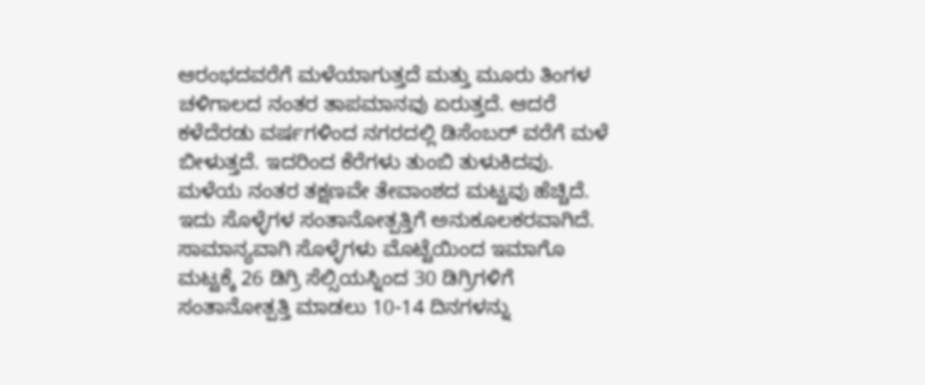ಆರಂಭದವರೆಗೆ ಮಳೆಯಾಗುತ್ತದೆ ಮತ್ತು ಮೂರು ತಿಂಗಳ ಚಳಿಗಾಲದ ನಂತರ ತಾಪಮಾನವು ಏರುತ್ತದೆ. ಆದರೆ ಕಳೆದೆರಡು ವರ್ಷಗಳಿಂದ ನಗರದಲ್ಲಿ ಡಿಸೆಂಬರ್ ವರೆಗೆ ಮಳೆ ಬೀಳುತ್ತದೆ. ಇದರಿಂದ ಕೆರೆಗಳು ತುಂಬಿ ತುಳುಕಿದವು. ಮಳೆಯ ನಂತರ ತಕ್ಷಣವೇ ತೇವಾಂಶದ ಮಟ್ಟವು ಹೆಚ್ಚಿದೆ. ಇದು ಸೊಳ್ಳೆಗಳ ಸಂತಾನೋತ್ಪತ್ತಿಗೆ ಅನುಕೂಲಕರವಾಗಿದೆ. ಸಾಮಾನ್ಯವಾಗಿ ಸೊಳ್ಳೆಗಳು ಮೊಟ್ಟೆಯಿಂದ ಇಮಾಗೊ ಮಟ್ಟಕ್ಕೆ 26 ಡಿಗ್ರಿ ಸೆಲ್ಸಿಯಸ್ನಿಂದ 30 ಡಿಗ್ರಿಗಳಿಗೆ ಸಂತಾನೋತ್ಪತ್ತಿ ಮಾಡಲು 10-14 ದಿನಗಳನ್ನು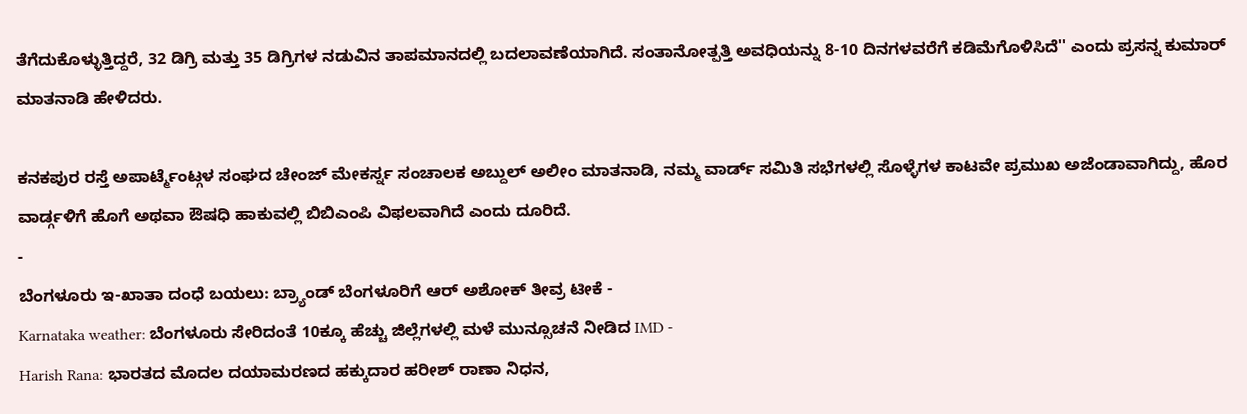ತೆಗೆದುಕೊಳ್ಳುತ್ತಿದ್ದರೆ, 32 ಡಿಗ್ರಿ ಮತ್ತು 35 ಡಿಗ್ರಿಗಳ ನಡುವಿನ ತಾಪಮಾನದಲ್ಲಿ ಬದಲಾವಣೆಯಾಗಿದೆ. ಸಂತಾನೋತ್ಪತ್ತಿ ಅವಧಿಯನ್ನು 8-10 ದಿನಗಳವರೆಗೆ ಕಡಿಮೆಗೊಳಿಸಿದೆ'' ಎಂದು ಪ್ರಸನ್ನ ಕುಮಾರ್ ಮಾತನಾಡಿ ಹೇಳಿದರು.

ಕನಕಪುರ ರಸ್ತೆ ಅಪಾರ್ಟ್ಮೆಂಟ್ಗಳ ಸಂಘದ ಚೇಂಜ್ ಮೇಕರ್ಸ್ನ ಸಂಚಾಲಕ ಅಬ್ದುಲ್ ಅಲೀಂ ಮಾತನಾಡಿ, ನಮ್ಮ ವಾರ್ಡ್ ಸಮಿತಿ ಸಭೆಗಳಲ್ಲಿ ಸೊಳ್ಳೆಗಳ ಕಾಟವೇ ಪ್ರಮುಖ ಅಜೆಂಡಾವಾಗಿದ್ದು, ಹೊರ ವಾರ್ಡ್ಗಳಿಗೆ ಹೊಗೆ ಅಥವಾ ಔಷಧಿ ಹಾಕುವಲ್ಲಿ ಬಿಬಿಎಂಪಿ ವಿಫಲವಾಗಿದೆ ಎಂದು ದೂರಿದೆ.
-
ಬೆಂಗಳೂರು ಇ-ಖಾತಾ ದಂಧೆ ಬಯಲು: ಬ್ರ್ಯಾಂಡ್ ಬೆಂಗಳೂರಿಗೆ ಆರ್ ಅಶೋಕ್ ತೀವ್ರ ಟೀಕೆ -
Karnataka weather: ಬೆಂಗಳೂರು ಸೇರಿದಂತೆ 10ಕ್ಕೂ ಹೆಚ್ಚು ಜಿಲ್ಲೆಗಳಲ್ಲಿ ಮಳೆ ಮುನ್ಸೂಚನೆ ನೀಡಿದ IMD -
Harish Rana: ಭಾರತದ ಮೊದಲ ದಯಾಮರಣದ ಹಕ್ಕುದಾರ ಹರೀಶ್ ರಾಣಾ ನಿಧನ,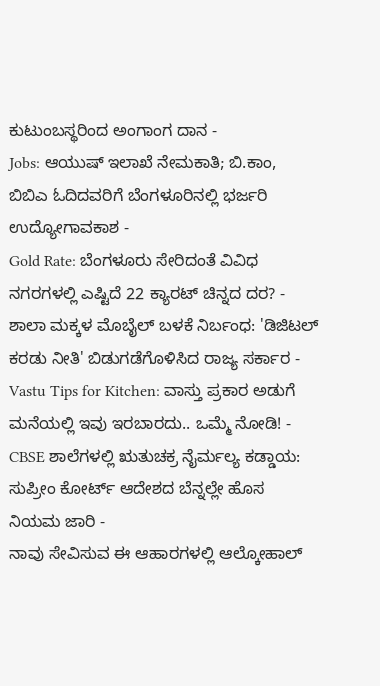ಕುಟುಂಬಸ್ಥರಿಂದ ಅಂಗಾಂಗ ದಾನ -
Jobs: ಆಯುಷ್ ಇಲಾಖೆ ನೇಮಕಾತಿ; ಬಿ.ಕಾಂ, ಬಿಬಿಎ ಓದಿದವರಿಗೆ ಬೆಂಗಳೂರಿನಲ್ಲಿ ಭರ್ಜರಿ ಉದ್ಯೋಗಾವಕಾಶ -
Gold Rate: ಬೆಂಗಳೂರು ಸೇರಿದಂತೆ ವಿವಿಧ ನಗರಗಳಲ್ಲಿ ಎಷ್ಟಿದೆ 22 ಕ್ಯಾರಟ್ ಚಿನ್ನದ ದರ? -
ಶಾಲಾ ಮಕ್ಕಳ ಮೊಬೈಲ್ ಬಳಕೆ ನಿರ್ಬಂಧ: 'ಡಿಜಿಟಲ್ ಕರಡು ನೀತಿ' ಬಿಡುಗಡೆಗೊಳಿಸಿದ ರಾಜ್ಯ ಸರ್ಕಾರ -
Vastu Tips for Kitchen: ವಾಸ್ತು ಪ್ರಕಾರ ಅಡುಗೆ ಮನೆಯಲ್ಲಿ ಇವು ಇರಬಾರದು.. ಒಮ್ಮೆ ನೋಡಿ! -
CBSE ಶಾಲೆಗಳಲ್ಲಿ ಋತುಚಕ್ರ ನೈರ್ಮಲ್ಯ ಕಡ್ಡಾಯ: ಸುಪ್ರೀಂ ಕೋರ್ಟ್ ಆದೇಶದ ಬೆನ್ನಲ್ಲೇ ಹೊಸ ನಿಯಮ ಜಾರಿ -
ನಾವು ಸೇವಿಸುವ ಈ ಆಹಾರಗಳಲ್ಲಿ ಆಲ್ಕೋಹಾಲ್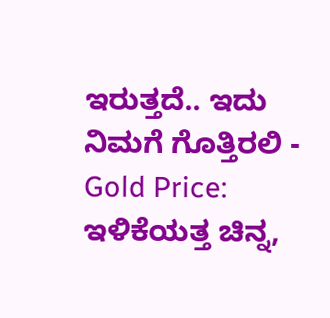ಇರುತ್ತದೆ.. ಇದು ನಿಮಗೆ ಗೊತ್ತಿರಲಿ -
Gold Price: ಇಳಿಕೆಯತ್ತ ಚಿನ್ನ,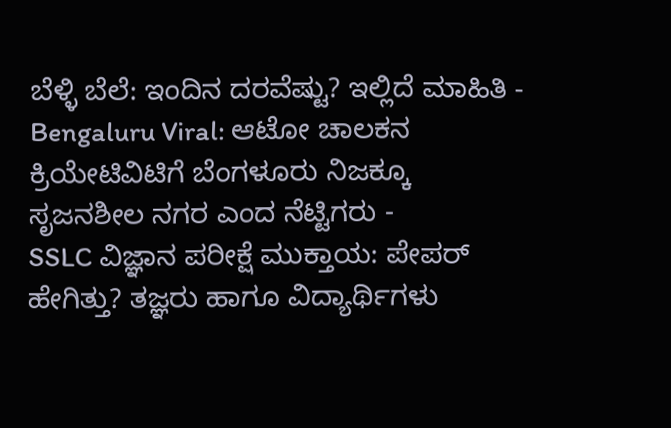ಬೆಳ್ಳಿ ಬೆಲೆ: ಇಂದಿನ ದರವೆಷ್ಟು? ಇಲ್ಲಿದೆ ಮಾಹಿತಿ -
Bengaluru Viral: ಆಟೋ ಚಾಲಕನ ಕ್ರಿಯೇಟಿವಿಟಿಗೆ ಬೆಂಗಳೂರು ನಿಜಕ್ಕೂ ಸೃಜನಶೀಲ ನಗರ ಎಂದ ನೆಟ್ಟಿಗರು -
SSLC ವಿಜ್ಞಾನ ಪರೀಕ್ಷೆ ಮುಕ್ತಾಯ: ಪೇಪರ್ ಹೇಗಿತ್ತು? ತಜ್ಞರು ಹಾಗೂ ವಿದ್ಯಾರ್ಥಿಗಳು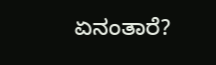ಏನಂತಾರೆ?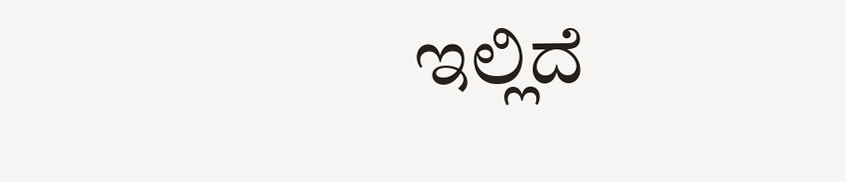ಇಲ್ಲಿದೆ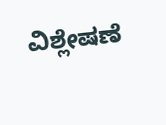ವಿಶ್ಲೇಷಣೆ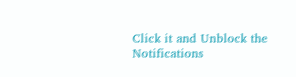Click it and Unblock the Notifications